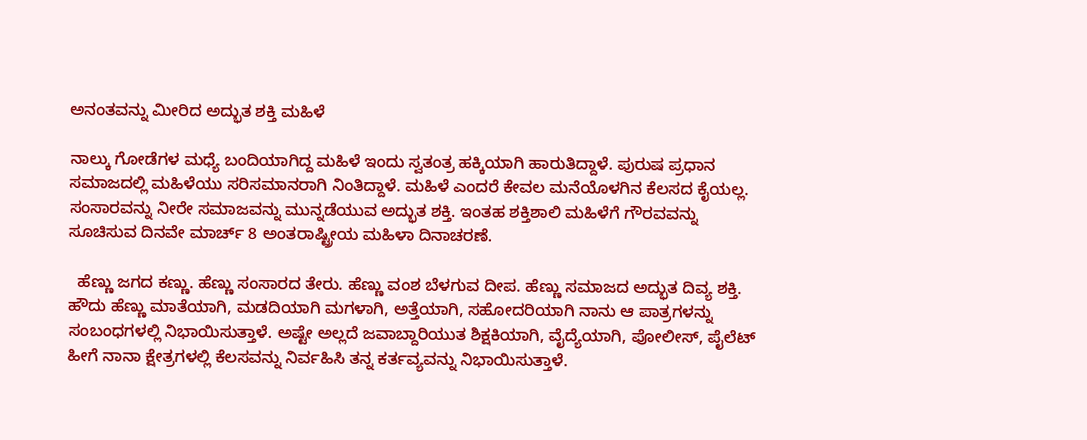ಅನಂತವನ್ನು ಮೀರಿದ ಅದ್ಭುತ ಶಕ್ತಿ ಮಹಿಳೆ

ನಾಲ್ಕು ಗೋಡೆಗಳ ಮಧ್ಯೆ ಬಂದಿಯಾಗಿದ್ದ ಮಹಿಳೆ ಇಂದು ಸ್ವತಂತ್ರ ಹಕ್ಕಿಯಾಗಿ ಹಾರುತಿದ್ದಾಳೆ. ಪುರುಷ ಪ್ರಧಾನ ಸಮಾಜದಲ್ಲಿ ಮಹಿಳೆಯು ಸರಿಸಮಾನರಾಗಿ ನಿಂತಿದ್ದಾಳೆ. ಮಹಿಳೆ ಎಂದರೆ ಕೇವಲ ಮನೆಯೊಳಗಿನ ಕೆಲಸದ ಕೈಯಲ್ಲ. ಸಂಸಾರವನ್ನು ನೀರೇ ಸಮಾಜವನ್ನು ಮುನ್ನಡೆಯುವ ಅದ್ಭುತ ಶಕ್ತಿ. ಇಂತಹ ಶಕ್ತಿಶಾಲಿ ಮಹಿಳೆಗೆ ಗೌರವವನ್ನು ಸೂಚಿಸುವ ದಿನವೇ ಮಾರ್ಚ್ 8 ಅಂತರಾಷ್ಟ್ರೀಯ ಮಹಿಳಾ ದಿನಾಚರಣೆ.

  ಹೆಣ್ಣು ಜಗದ ಕಣ್ಣು. ಹೆಣ್ಣು ಸಂಸಾರದ ತೇರು. ಹೆಣ್ಣು ವಂಶ ಬೆಳಗುವ ದೀಪ. ಹೆಣ್ಣು ಸಮಾಜದ ಅದ್ಭುತ ದಿವ್ಯ ಶಕ್ತಿ. ಹೌದು ಹೆಣ್ಣು ಮಾತೆಯಾಗಿ, ಮಡದಿಯಾಗಿ ಮಗಳಾಗಿ, ಅತ್ತೆಯಾಗಿ, ಸಹೋದರಿಯಾಗಿ ನಾನು ಆ ಪಾತ್ರಗಳನ್ನು ಸಂಬಂಧಗಳಲ್ಲಿ ನಿಭಾಯಿಸುತ್ತಾಳೆ. ಅಷ್ಟೇ ಅಲ್ಲದೆ ಜವಾಬ್ದಾರಿಯುತ ಶಿಕ್ಷಕಿಯಾಗಿ, ವೈದ್ಯೆಯಾಗಿ, ಪೋಲೀಸ್, ಪೈಲೆಟ್ ಹೀಗೆ ನಾನಾ ಕ್ಷೇತ್ರಗಳಲ್ಲಿ ಕೆಲಸವನ್ನು ನಿರ್ವಹಿಸಿ ತನ್ನ ಕರ್ತವ್ಯವನ್ನು ನಿಭಾಯಿಸುತ್ತಾಳೆ.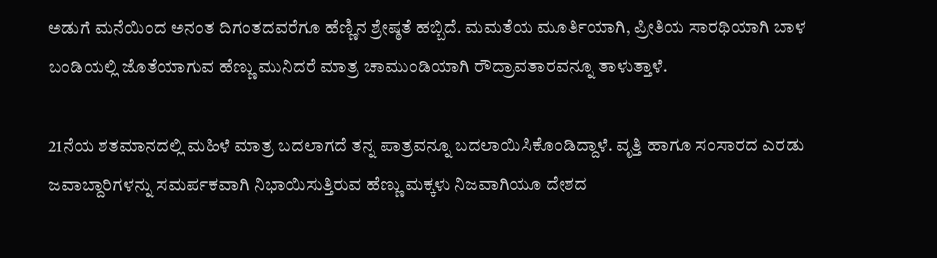ಅಡುಗೆ ಮನೆಯಿಂದ ಅನಂತ ದಿಗಂತದವರೆಗೂ ಹೆಣ್ಣಿನ ಶ್ರೇಷ್ಠತೆ ಹಬ್ಬಿದೆ. ಮಮತೆಯ ಮೂರ್ತಿಯಾಗಿ, ಪ್ರೀತಿಯ ಸಾರಥಿಯಾಗಿ ಬಾಳ ಬಂಡಿಯಲ್ಲಿ ಜೊತೆಯಾಗುವ ಹೆಣ್ಣು ಮುನಿದರೆ ಮಾತ್ರ ಚಾಮುಂಡಿಯಾಗಿ ರೌದ್ರಾವತಾರವನ್ನೂ ತಾಳುತ್ತಾಳೆ.

21ನೆಯ ಶತಮಾನದಲ್ಲಿ ಮಹಿಳೆ ಮಾತ್ರ ಬದಲಾಗದೆ ತನ್ನ ಪಾತ್ರವನ್ನೂ ಬದಲಾಯಿಸಿಕೊಂಡಿದ್ದಾಳೆ. ವೃತ್ತಿ ಹಾಗೂ ಸಂಸಾರದ ಎರಡು ಜವಾಬ್ದಾರಿಗಳನ್ನು ಸಮರ್ಪಕವಾಗಿ ನಿಭಾಯಿಸುತ್ತಿರುವ ಹೆಣ್ಣು ಮಕ್ಕಳು ನಿಜವಾಗಿಯೂ ದೇಶದ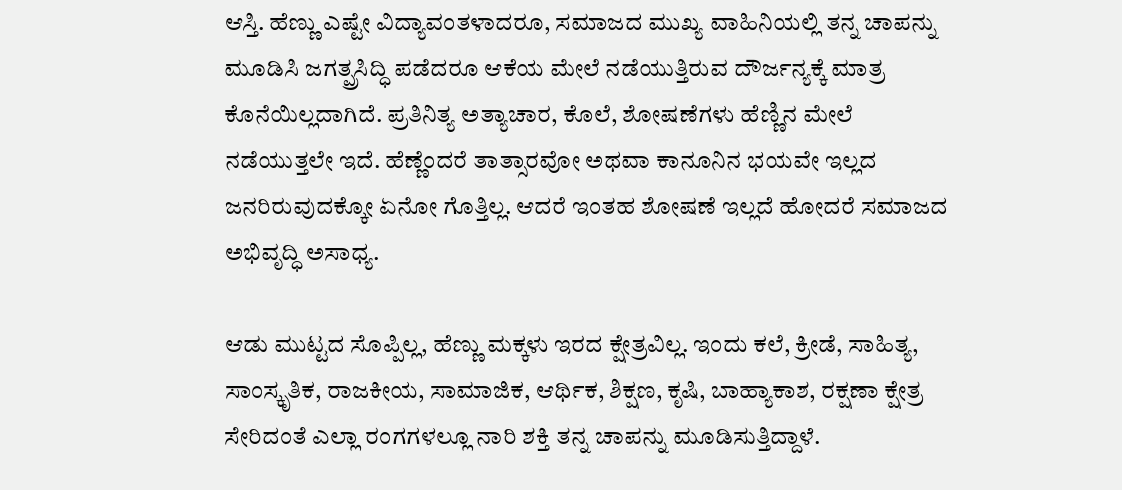ಆಸ್ತಿ. ಹೆಣ್ಣು ಎಷ್ಟೇ ವಿದ್ಯಾವಂತಳಾದರೂ, ಸಮಾಜದ ಮುಖ್ಯ ವಾಹಿನಿಯಲ್ಲಿ ತನ್ನ ಚಾಪನ್ನು ಮೂಡಿಸಿ ಜಗತ್ಪ್ರಸಿದ್ಧಿ ಪಡೆದರೂ ಆಕೆಯ ಮೇಲೆ ನಡೆಯುತ್ತಿರುವ ದೌರ್ಜನ್ಯಕ್ಕೆ ಮಾತ್ರ ಕೊನೆಯಿಲ್ಲದಾಗಿದೆ. ಪ್ರತಿನಿತ್ಯ ಅತ್ಯಾಚಾರ, ಕೊಲೆ, ಶೋಷಣೆಗಳು ಹೆಣ್ಣಿನ ಮೇಲೆ ನಡೆಯುತ್ತಲೇ ಇದೆ. ಹೆಣ್ಣೆಂದರೆ ತಾತ್ಸಾರವೋ ಅಥವಾ ಕಾನೂನಿನ ಭಯವೇ ಇಲ್ಲದ ಜನರಿರುವುದಕ್ಕೋ ಏನೋ ಗೊತ್ತಿಲ್ಲ. ಆದರೆ ಇಂತಹ ಶೋಷಣೆ ಇಲ್ಲದೆ ಹೋದರೆ ಸಮಾಜದ ಅಭಿವೃದ್ಧಿ ಅಸಾಧ್ಯ.

ಆಡು ಮುಟ್ಟದ ಸೊಪ್ಪಿಲ್ಲ, ಹೆಣ್ಣು ಮಕ್ಕಳು ಇರದ ಕ್ಷೇತ್ರವಿಲ್ಲ. ಇಂದು ಕಲೆ, ಕ್ರೀಡೆ, ಸಾಹಿತ್ಯ, ಸಾಂಸ್ಕೃತಿಕ, ರಾಜಕೀಯ, ಸಾಮಾಜಿಕ, ಆರ್ಥಿಕ, ಶಿಕ್ಷಣ, ಕೃಷಿ, ಬಾಹ್ಯಾಕಾಶ, ರಕ್ಷಣಾ ಕ್ಷೇತ್ರ ಸೇರಿದಂತೆ ಎಲ್ಲಾ ರಂಗಗಳಲ್ಲೂ ನಾರಿ ಶಕ್ತಿ ತನ್ನ ಚಾಪನ್ನು ಮೂಡಿಸುತ್ತಿದ್ದಾಳೆ.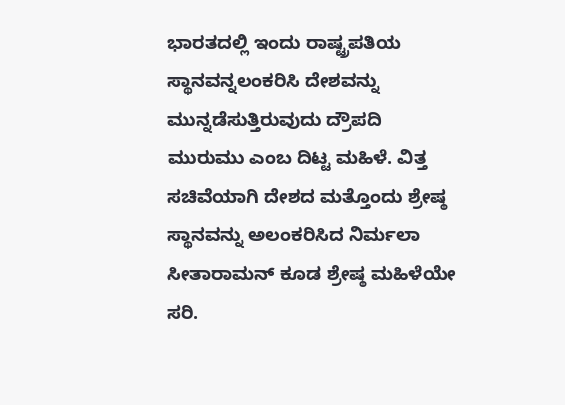ಭಾರತದಲ್ಲಿ ಇಂದು ರಾಷ್ಟ್ರಪತಿಯ ಸ್ಥಾನವನ್ನಲಂಕರಿಸಿ ದೇಶವನ್ನು ಮುನ್ನಡೆಸುತ್ತಿರುವುದು ದ್ರೌಪದಿ ಮುರುಮು ಎಂಬ ದಿಟ್ಟ ಮಹಿಳೆ. ವಿತ್ತ ಸಚಿವೆಯಾಗಿ ದೇಶದ ಮತ್ತೊಂದು ಶ್ರೇಷ್ಠ ಸ್ಥಾನವನ್ನು ಅಲಂಕರಿಸಿದ ನಿರ್ಮಲಾ ಸೀತಾರಾಮನ್ ಕೂಡ ಶ್ರೇಷ್ಠ ಮಹಿಳೆಯೇ ಸರಿ.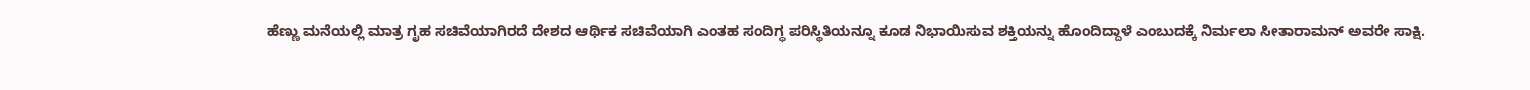ಹೆಣ್ಣು ಮನೆಯಲ್ಲಿ ಮಾತ್ರ ಗೃಹ ಸಚಿವೆಯಾಗಿರದೆ ದೇಶದ ಆರ್ಥಿಕ ಸಚಿವೆಯಾಗಿ ಎಂತಹ ಸಂದಿಗ್ಧ ಪರಿಸ್ಥಿತಿಯನ್ನೂ ಕೂಡ ನಿಭಾಯಿಸುವ ಶಕ್ತಿಯನ್ನು ಹೊಂದಿದ್ದಾಳೆ ಎಂಬುದಕ್ಕೆ ನಿರ್ಮಲಾ ಸೀತಾರಾಮನ್ ಅವರೇ ಸಾಕ್ಷಿ.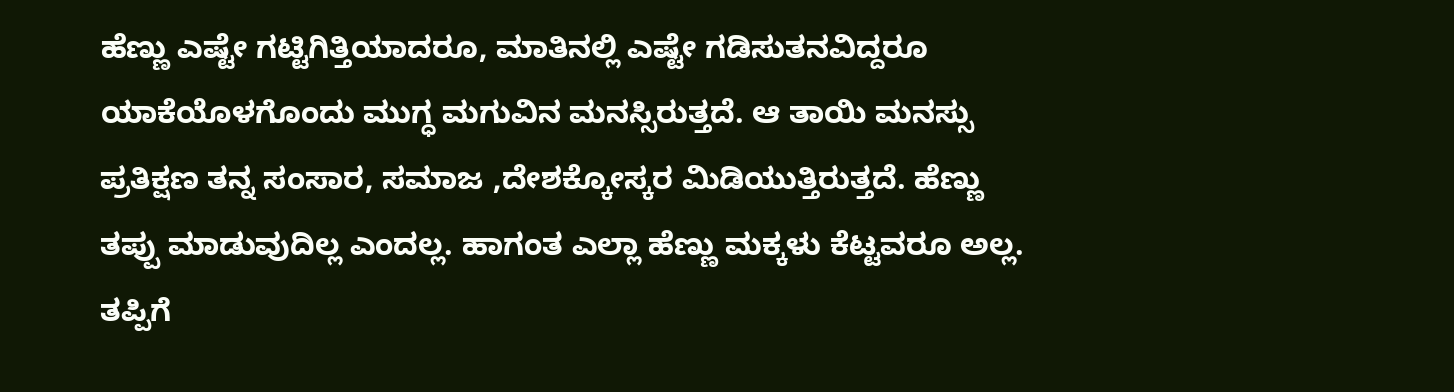ಹೆಣ್ಣು ಎಷ್ಟೇ ಗಟ್ಟಿಗಿತ್ತಿಯಾದರೂ, ಮಾತಿನಲ್ಲಿ ಎಷ್ಟೇ ಗಡಿಸುತನವಿದ್ದರೂ ಯಾಕೆಯೊಳಗೊಂದು ಮುಗ್ಧ ಮಗುವಿನ ಮನಸ್ಸಿರುತ್ತದೆ. ಆ ತಾಯಿ ಮನಸ್ಸು ಪ್ರತಿಕ್ಷಣ ತನ್ನ ಸಂಸಾರ, ಸಮಾಜ ,ದೇಶಕ್ಕೋಸ್ಕರ ಮಿಡಿಯುತ್ತಿರುತ್ತದೆ. ಹೆಣ್ಣು ತಪ್ಪು ಮಾಡುವುದಿಲ್ಲ ಎಂದಲ್ಲ. ಹಾಗಂತ ಎಲ್ಲಾ ಹೆಣ್ಣು ಮಕ್ಕಳು ಕೆಟ್ಟವರೂ ಅಲ್ಲ. ತಪ್ಪಿಗೆ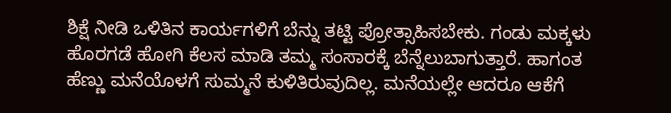ಶಿಕ್ಷೆ ನೀಡಿ ಒಳಿತಿನ ಕಾರ್ಯಗಳಿಗೆ ಬೆನ್ನು ತಟ್ಟಿ ಪ್ರೋತ್ಸಾಹಿಸಬೇಕು. ಗಂಡು ಮಕ್ಕಳು ಹೊರಗಡೆ ಹೋಗಿ ಕೆಲಸ ಮಾಡಿ ತಮ್ಮ ಸಂಸಾರಕ್ಕೆ ಬೆನ್ನೆಲುಬಾಗುತ್ತಾರೆ. ಹಾಗಂತ ಹೆಣ್ಣು ಮನೆಯೊಳಗೆ ಸುಮ್ಮನೆ ಕುಳಿತಿರುವುದಿಲ್ಲ. ಮನೆಯಲ್ಲೇ ಆದರೂ ಆಕೆಗೆ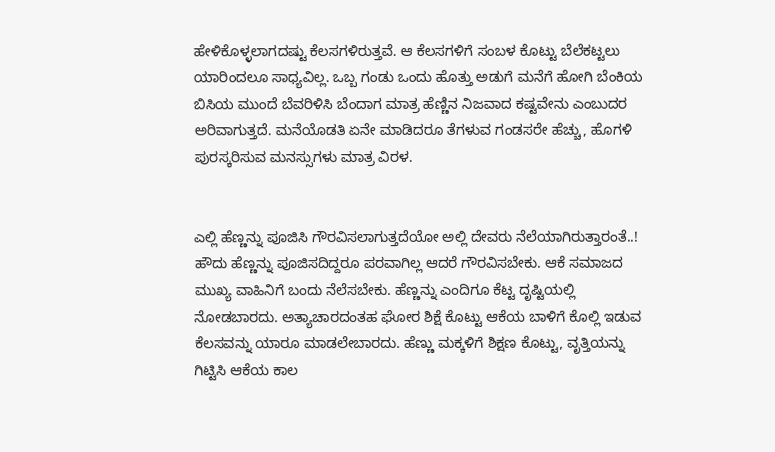ಹೇಳಿಕೊಳ್ಳಲಾಗದಷ್ಟು ಕೆಲಸಗಳಿರುತ್ತವೆ. ಆ ಕೆಲಸಗಳಿಗೆ ಸಂಬಳ ಕೊಟ್ಟು ಬೆಲೆಕಟ್ಟಲು ಯಾರಿಂದಲೂ ಸಾಧ್ಯವಿಲ್ಲ. ಒಬ್ಬ ಗಂಡು ಒಂದು ಹೊತ್ತು ಅಡುಗೆ ಮನೆಗೆ ಹೋಗಿ ಬೆಂಕಿಯ ಬಿಸಿಯ ಮುಂದೆ ಬೆವರಿಳಿಸಿ ಬೆಂದಾಗ ಮಾತ್ರ ಹೆಣ್ಣಿನ ನಿಜವಾದ ಕಷ್ಟವೇನು ಎಂಬುದರ ಅರಿವಾಗುತ್ತದೆ. ಮನೆಯೊಡತಿ ಏನೇ ಮಾಡಿದರೂ ತೆಗಳುವ ಗಂಡಸರೇ ಹೆಚ್ಚು, ಹೊಗಳಿ ಪುರಸ್ಕರಿಸುವ ಮನಸ್ಸುಗಳು ಮಾತ್ರ ವಿರಳ.


ಎಲ್ಲಿ ಹೆಣ್ಣನ್ನು ಪೂಜಿಸಿ ಗೌರವಿಸಲಾಗುತ್ತದೆಯೋ ಅಲ್ಲಿ ದೇವರು ನೆಲೆಯಾಗಿರುತ್ತಾರಂತೆ..! ಹೌದು ಹೆಣ್ಣನ್ನು ಪೂಜಿಸದಿದ್ದರೂ ಪರವಾಗಿಲ್ಲ ಆದರೆ ಗೌರವಿಸಬೇಕು. ಆಕೆ ಸಮಾಜದ ಮುಖ್ಯ ವಾಹಿನಿಗೆ ಬಂದು ನೆಲೆಸಬೇಕು. ಹೆಣ್ಣನ್ನು ಎಂದಿಗೂ ಕೆಟ್ಟ ದೃಷ್ಟಿಯಲ್ಲಿ ನೋಡಬಾರದು. ಅತ್ಯಾಚಾರದಂತಹ ಘೋರ ಶಿಕ್ಷೆ ಕೊಟ್ಟು ಆಕೆಯ ಬಾಳಿಗೆ ಕೊಲ್ಲಿ ಇಡುವ ಕೆಲಸವನ್ನು ಯಾರೂ ಮಾಡಲೇಬಾರದು. ಹೆಣ್ಣು ಮಕ್ಕಳಿಗೆ ಶಿಕ್ಷಣ ಕೊಟ್ಟು, ವೃತ್ತಿಯನ್ನು ಗಿಟ್ಟಿಸಿ ಆಕೆಯ ಕಾಲ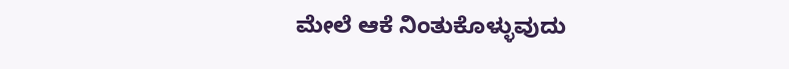ಮೇಲೆ ಆಕೆ ನಿಂತುಕೊಳ್ಳುವುದು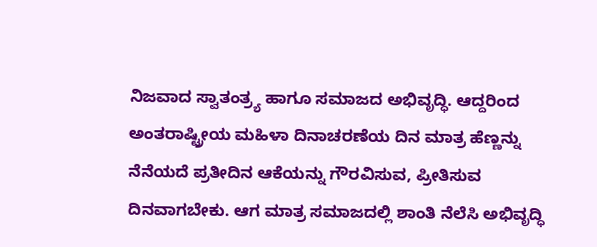ನಿಜವಾದ ಸ್ವಾತಂತ್ರ್ಯ ಹಾಗೂ ಸಮಾಜದ ಅಭಿವೃದ್ಧಿ. ಆದ್ದರಿಂದ ಅಂತರಾಷ್ಟ್ರೀಯ ಮಹಿಳಾ ದಿನಾಚರಣೆಯ ದಿನ ಮಾತ್ರ ಹೆಣ್ಣನ್ನು ನೆನೆಯದೆ ಪ್ರತೀದಿನ ಆಕೆಯನ್ನು ಗೌರವಿಸುವ, ಪ್ರೀತಿಸುವ ದಿನವಾಗಬೇಕು. ಆಗ ಮಾತ್ರ ಸಮಾಜದಲ್ಲಿ ಶಾಂತಿ ನೆಲೆಸಿ ಅಭಿವೃದ್ಧಿ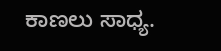ಕಾಣಲು ಸಾಧ್ಯ.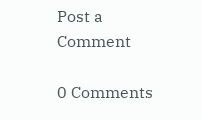Post a Comment

0 Comments